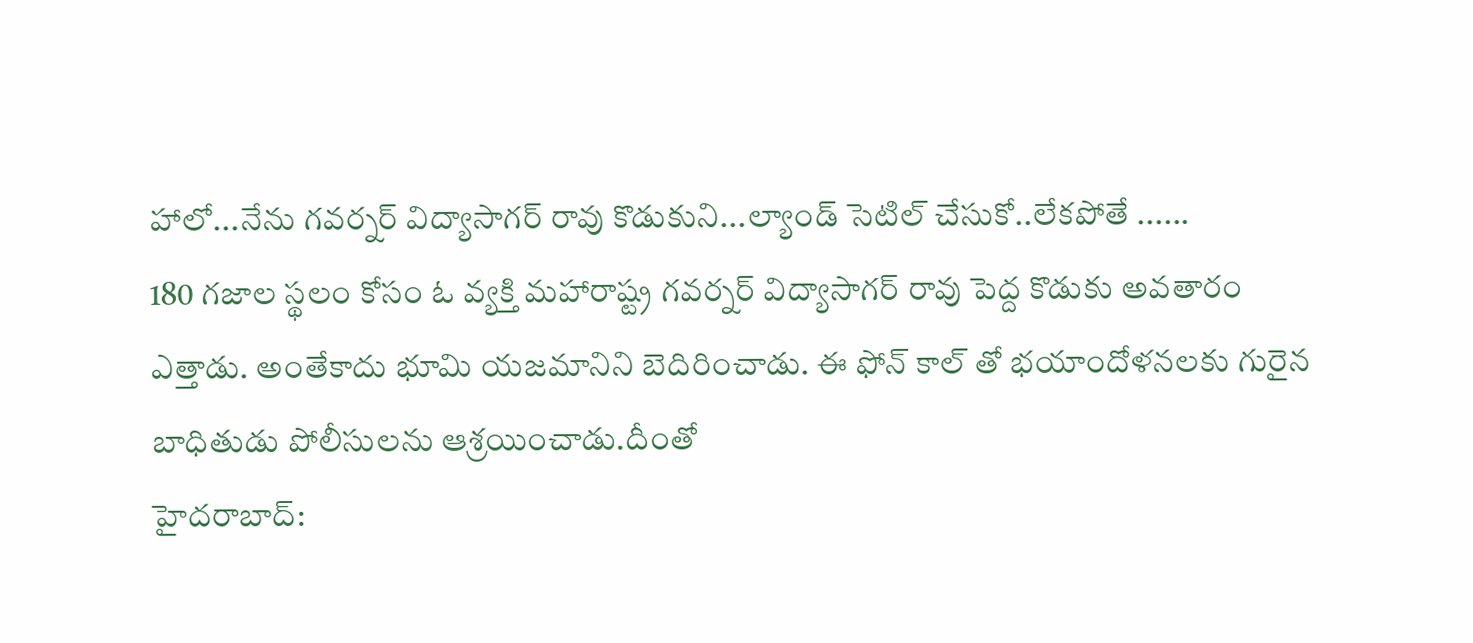హాలో...నేను గవర్నర్ విద్యాసాగర్ రావు కొడుకుని...ల్యాండ్ సెటిల్ చేసుకో..లేకపోతే ......
180 గజాల స్థలం కోసం ఓ వ్యక్తి మహారాష్ట్ర గవర్నర్ విద్యాసాగర్ రావు పెద్ద కొడుకు అవతారం ఎత్తాడు. అంతేకాదు భూమి యజమానిని బెదిరించాడు. ఈ ఫోన్ కాల్ తో భయాందోళనలకు గురైన బాధితుడు పోలీసులను ఆశ్రయించాడు.దీంతో
హైదరాబాద్: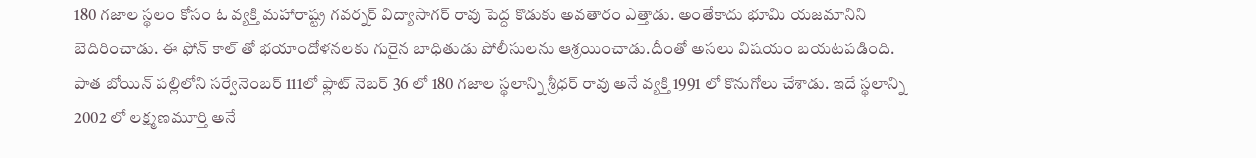180 గజాల స్థలం కోసం ఓ వ్యక్తి మహారాష్ట్ర గవర్నర్ విద్యాసాగర్ రావు పెద్ద కొడుకు అవతారం ఎత్తాడు. అంతేకాదు భూమి యజమానిని బెదిరించాడు. ఈ ఫోన్ కాల్ తో భయాందోళనలకు గురైన బాధితుడు పోలీసులను ఆశ్రయించాడు.దీంతో అసలు విషయం బయటపడింది.
పాత బోయిన్ పల్లిలోని సర్వేనెంబర్ 111లో ఫ్లాట్ నెబర్ 36 లో 180 గజాల స్థలాన్ని శ్రీధర్ రావు అనే వ్యక్తి 1991 లో కొనుగోలు చేశాడు. ఇదే స్థలాన్ని 2002 లో లక్ష్మణమూర్తి అనే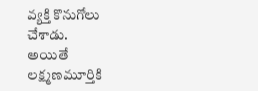వ్యక్తి కొనుగోలు చేశాడు.
అయితే లక్ష్మణమూర్తికి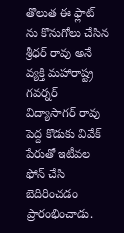తొలుత ఈ ఫ్లాట్ ను కొనుగోలు చేసిన శ్రీధర్ రావు అనే వ్యక్తి మహారాష్ట్ర గవర్నర్ విద్యాసాగర్ రావు పెద్ద కొడుకు వివేక్ పేరుతో ఇటీవల ఫోన్ చేసి బెదిరించడం ప్రారంభించాడు.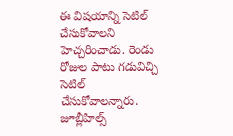ఈ విషయాన్ని సెటిల్ చేసుకోవాలని హెచ్చరించాడు. రెండు రోజుల పాటు గడువిచ్చి సెటిల్ చేసుకోవాలన్నారు. జూబ్లీహిల్స్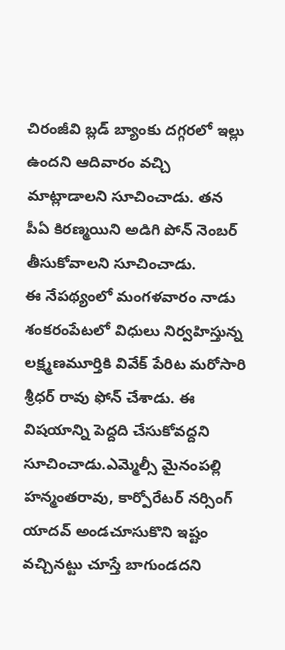చిరంజీవి బ్లడ్ బ్యాంకు దగ్గరలో ఇల్లు ఉందని ఆదివారం వచ్చి మాట్లాడాలని సూచించాడు. తన పీఏ కిరణ్మయిని అడిగి పోన్ నెంబర్ తీసుకోవాలని సూచించాడు.
ఈ నేపథ్యంలో మంగళవారం నాడు శంకరంపేటలో విధులు నిర్వహిస్తున్న లక్ష్మణమూర్తికి వివేక్ పేరిట మరోసారి శ్రీధర్ రావు ఫోన్ చేశాడు. ఈ విషయాన్ని పెద్దది చేసుకోవద్దని సూచించాడు.ఎమ్మెల్సీ మైనంపల్లి హన్మంతరావు, కార్పోరేటర్ నర్సింగ్ యాదవ్ అండచూసుకొని ఇష్టం వచ్చినట్టు చూస్తే బాగుండదని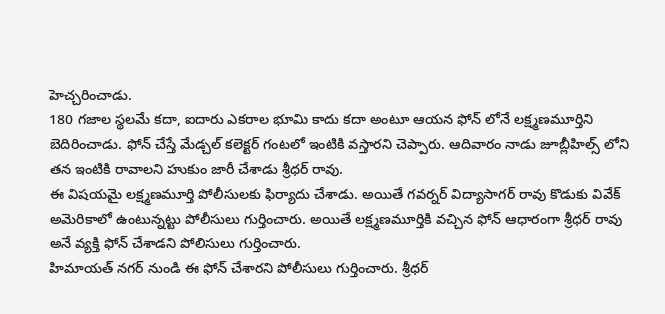హెచ్చరించాడు.
180 గజాల స్థలమే కదా, ఐదారు ఎకరాల భూమి కాదు కదా అంటూ ఆయన ఫోన్ లోనే లక్ష్మణమూర్తిని బెదిరించాడు. ఫోన్ చేస్తే మేడ్చల్ కలెక్టర్ గంటలో ఇంటికి వస్తారని చెప్పారు. ఆదివారం నాడు జూబ్లీహిల్స్ లోని తన ఇంటికి రావాలని హుకుం జారీ చేశాడు శ్రీధర్ రావు.
ఈ విషయమై లక్ష్మణమూర్తి పోలీసులకు ఫిర్యాదు చేశాడు. అయితే గవర్నర్ విద్యాసాగర్ రావు కొడుకు వివేక్ అమెరికాలో ఉంటున్నట్టు పోలీసులు గుర్తించారు. అయితే లక్ష్మణమూర్తికి వచ్చిన ఫోన్ ఆధారంగా శ్రీధర్ రావు అనే వ్యక్తి ఫోన్ చేశాడని పోలిసులు గుర్తించారు.
హిమాయత్ నగర్ నుండి ఈ ఫోన్ చేశారని పోలీసులు గుర్తించారు. శ్రీధర్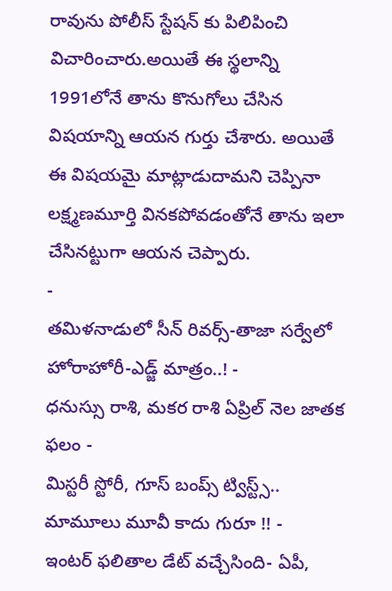రావును పోలీస్ స్టేషన్ కు పిలిపించి విచారించారు.అయితే ఈ స్థలాన్ని 1991లోనే తాను కొనుగోలు చేసిన విషయాన్ని ఆయన గుర్తు చేశారు. అయితే ఈ విషయమై మాట్లాడుదామని చెప్పినా లక్ష్మణమూర్తి వినకపోవడంతోనే తాను ఇలా చేసినట్టుగా ఆయన చెప్పారు.
-
తమిళనాడులో సీన్ రివర్స్-తాజా సర్వేలో హోరాహోరీ-ఎడ్జ్ మాత్రం..! -
ధనుస్సు రాశి, మకర రాశి ఏప్రిల్ నెల జాతక ఫలం -
మిస్టరీ స్టోరీ, గూస్ బంప్స్ ట్విస్ట్స్.. మామూలు మూవీ కాదు గురూ !! -
ఇంటర్ ఫలితాల డేట్ వచ్చేసింది- ఏపీ,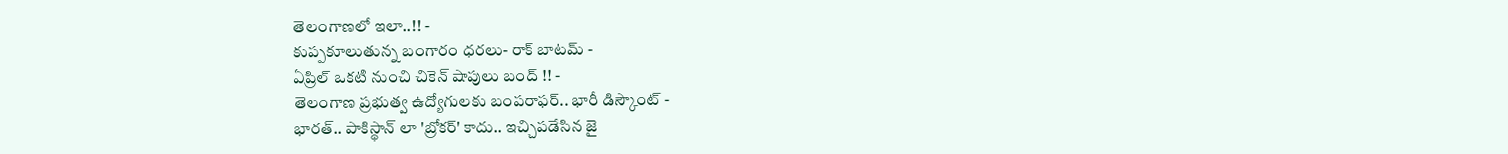తెలంగాణలో ఇలా..!! -
కుప్పకూలుతున్న బంగారం ధరలు- రాక్ బాటమ్ -
ఏప్రిల్ ఒకటి నుంచి చికెన్ షాపులు బంద్ !! -
తెలంగాణ ప్రభుత్వ ఉద్యోగులకు బంపరాఫర్.. భారీ డిస్కౌంట్ -
భారత్.. పాకిస్థాన్ లా 'బ్రోకర్' కాదు.. ఇచ్చిపడేసిన జై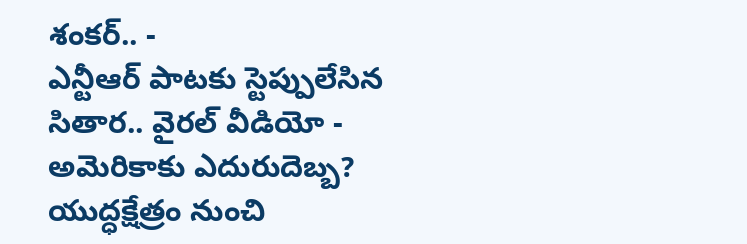శంకర్.. -
ఎన్టీఆర్ పాటకు స్టెప్పులేసిన సితార.. వైరల్ వీడియో -
అమెరికాకు ఎదురుదెబ్బ? యుద్ధక్షేత్రం నుంచి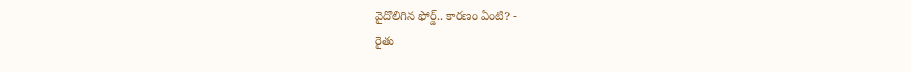వైదొలిగిన ఫోర్డ్.. కారణం ఏంటి? -
రైతు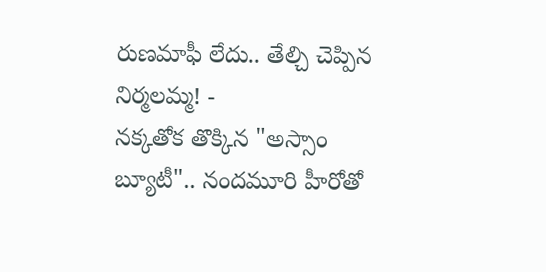రుణమాఫీ లేదు.. తేల్చి చెప్పిన నిర్మలమ్మ! -
నక్కతోక తొక్కిన "అస్సాం బ్యూటీ".. నందమూరి హీరోతో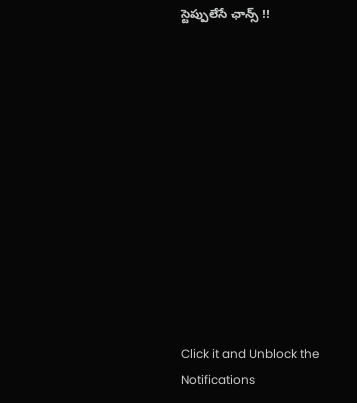స్టెప్పులేసే ఛాన్స్ !!












Click it and Unblock the Notifications